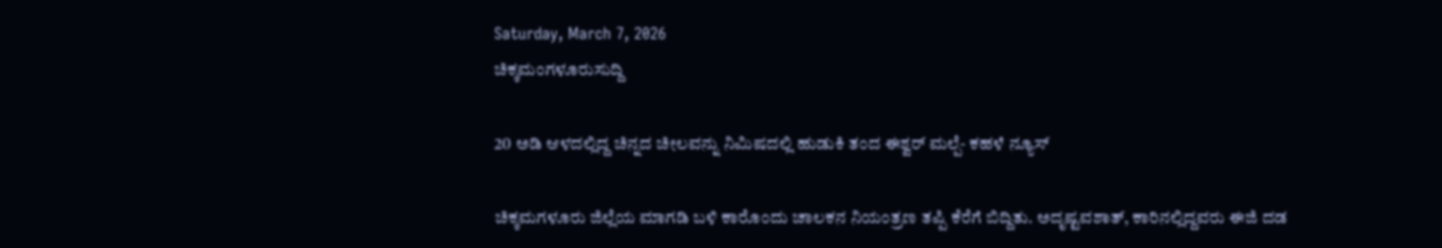Saturday, March 7, 2026
ಚಿಕ್ಕಮಂಗಳೂರುಸುದ್ದಿ

20 ಅಡಿ ಆಳದಲ್ಲಿದ್ದ ಚಿನ್ನದ ಚೀಲವನ್ನು ನಿಮಿಷದಲ್ಲಿ ಹುಡುಕಿ ತಂದ ಈಶ್ವರ್ ಮಲ್ಪೆ- ಕಹಳೆ ನ್ಯೂಸ್

ಚಿಕ್ಕಮಗಳೂರು ಜಿಲ್ಲೆಯ ಮಾಗಡಿ ಬಳಿ ಕಾರೊಂದು ಚಾಲಕನ ನಿಯಂತ್ರಣ ತಪ್ಪಿ ಕೆರೆಗೆ ಬಿದ್ದಿತು. ಅದೃಷ್ಟವಶಾತ್, ಕಾರಿನಲ್ಲಿದ್ದವರು ಈಜಿ ದಡ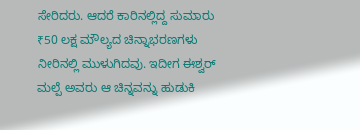ಸೇರಿದರು. ಆದರೆ ಕಾರಿನಲ್ಲಿದ್ದ ಸುಮಾರು ₹50 ಲಕ್ಷ ಮೌಲ್ಯದ ಚಿನ್ನಾಭರಣಗಳು ನೀರಿನಲ್ಲಿ ಮುಳುಗಿದವು. ಇದೀಗ ಈಶ್ವರ್ ಮಲ್ಪೆ ಅವರು ಆ ಚಿನ್ನವನ್ನು ಹುಡುಕಿ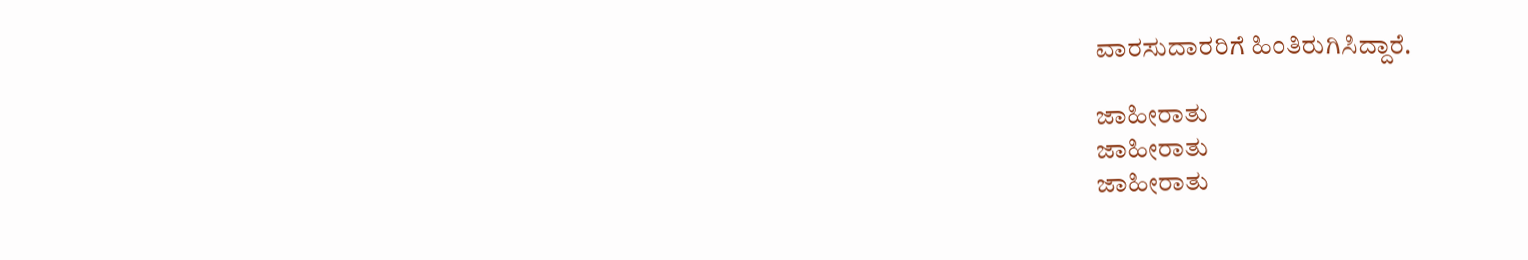ವಾರಸುದಾರರಿಗೆ ಹಿಂತಿರುಗಿಸಿದ್ದಾರೆ.

ಜಾಹೀರಾತು
ಜಾಹೀರಾತು
ಜಾಹೀರಾತು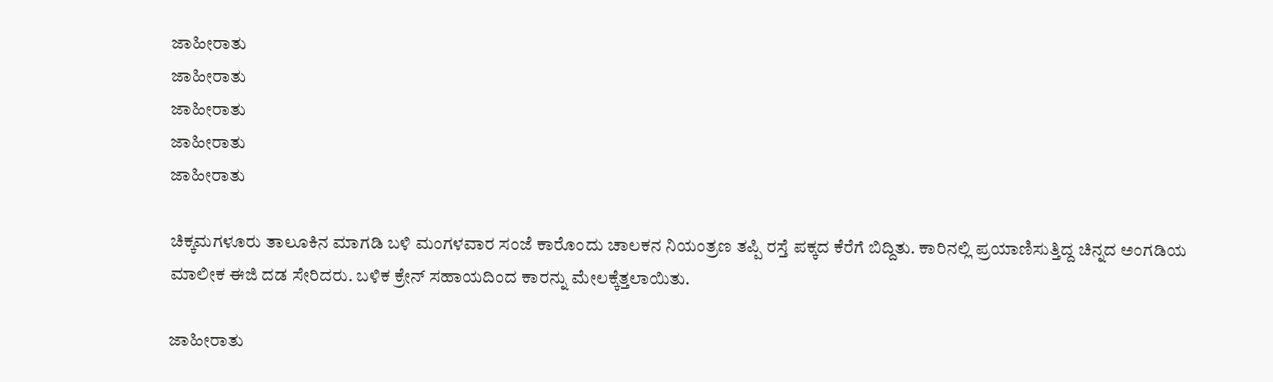ಜಾಹೀರಾತು
ಜಾಹೀರಾತು
ಜಾಹೀರಾತು
ಜಾಹೀರಾತು
ಜಾಹೀರಾತು

ಚಿಕ್ಕಮಗಳೂರು ತಾಲೂಕಿನ ಮಾಗಡಿ ಬಳಿ ಮಂಗಳವಾರ ಸಂಜೆ ಕಾರೊಂದು ಚಾಲಕನ ನಿಯಂತ್ರಣ ತಪ್ಪಿ ರಸ್ತೆ ಪಕ್ಕದ ಕೆರೆಗೆ ಬಿದ್ದಿತು. ಕಾರಿನಲ್ಲಿ ಪ್ರಯಾಣಿಸುತ್ತಿದ್ದ ಚಿನ್ನದ ಅಂಗಡಿಯ ಮಾಲೀಕ ಈಜಿ ದಡ ಸೇರಿದರು. ಬಳಿಕ ಕ್ರೇನ್ ಸಹಾಯದಿಂದ ಕಾರನ್ನು ಮೇಲಕ್ಕೆತ್ತಲಾಯಿತು.

ಜಾಹೀರಾತು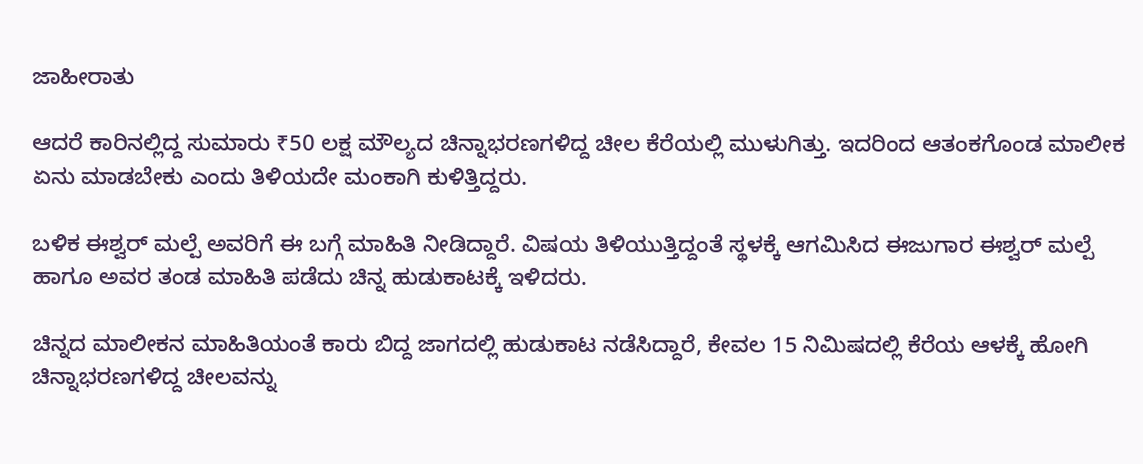ಜಾಹೀರಾತು

ಆದರೆ ಕಾರಿನಲ್ಲಿದ್ದ ಸುಮಾರು ₹50 ಲಕ್ಷ ಮೌಲ್ಯದ ಚಿನ್ನಾಭರಣಗಳಿದ್ದ ಚೀಲ ಕೆರೆಯಲ್ಲಿ ಮುಳುಗಿತ್ತು. ಇದರಿಂದ ಆತಂಕಗೊಂಡ ಮಾಲೀಕ ಏನು ಮಾಡಬೇಕು ಎಂದು ತಿಳಿಯದೇ ಮಂಕಾಗಿ ಕುಳಿತ್ತಿದ್ದರು.

ಬಳಿಕ ಈಶ್ವರ್ ಮಲ್ಪೆ ಅವರಿಗೆ ಈ ಬಗ್ಗೆ ಮಾಹಿತಿ ನೀಡಿದ್ದಾರೆ. ವಿಷಯ ತಿಳಿಯುತ್ತಿದ್ದಂತೆ ಸ್ಥಳಕ್ಕೆ ಆಗಮಿಸಿದ ಈಜುಗಾರ ಈಶ್ವರ್ ಮಲ್ಪೆ ಹಾಗೂ ಅವರ ತಂಡ ಮಾಹಿತಿ ಪಡೆದು ಚಿನ್ನ ಹುಡುಕಾಟಕ್ಕೆ ಇಳಿದರು.

ಚಿನ್ನದ ಮಾಲೀಕನ ಮಾಹಿತಿಯಂತೆ ಕಾರು ಬಿದ್ದ ಜಾಗದಲ್ಲಿ ಹುಡುಕಾಟ ನಡೆಸಿದ್ದಾರೆ, ಕೇವಲ 15 ನಿಮಿಷದಲ್ಲಿ ಕೆರೆಯ ಆಳಕ್ಕೆ ಹೋಗಿ ಚಿನ್ನಾಭರಣಗಳಿದ್ದ ಚೀಲವನ್ನು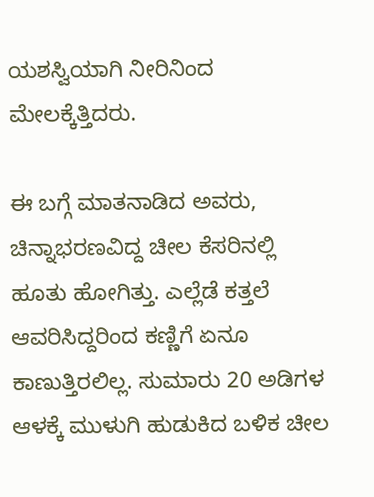ಯಶಸ್ವಿಯಾಗಿ ನೀರಿನಿಂದ ಮೇಲಕ್ಕೆತ್ತಿದರು.

ಈ ಬಗ್ಗೆ ಮಾತನಾಡಿದ ಅವರು, ಚಿನ್ನಾಭರಣವಿದ್ದ ಚೀಲ ಕೆಸರಿನಲ್ಲಿ ಹೂತು ಹೋಗಿತ್ತು. ಎಲ್ಲೆಡೆ ಕತ್ತಲೆ ಆವರಿಸಿದ್ದರಿಂದ ಕಣ್ಣಿಗೆ ಏನೂ ಕಾಣುತ್ತಿರಲಿಲ್ಲ. ಸುಮಾರು 20 ಅಡಿಗಳ ಆಳಕ್ಕೆ ಮುಳುಗಿ ಹುಡುಕಿದ ಬಳಿಕ ಚೀಲ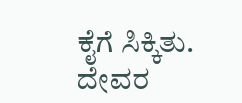ಕೈಗೆ ಸಿಕ್ಕಿತು. ದೇವರ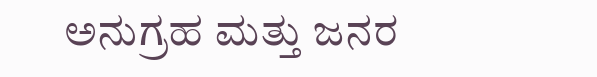ಅನುಗ್ರಹ ಮತ್ತು ಜನರ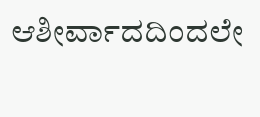ಆಶೀರ್ವಾದದಿಂದಲೇ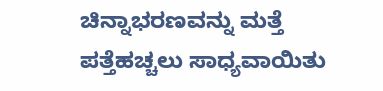ಚಿನ್ನಾಭರಣವನ್ನು ಮತ್ತೆ ಪತ್ತೆಹಚ್ಚಲು ಸಾಧ್ಯವಾಯಿತು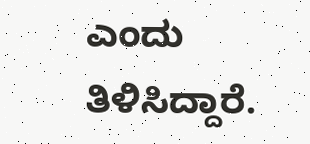ಎಂದು ತಿಳಿಸಿದ್ದಾರೆ.